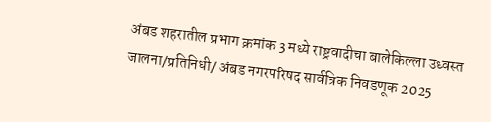अंबड शहरातील प्रभाग क्रमांक 3 मध्ये राष्ट्रवादीचा बालेकिल्ला उध्वस्त
जालना/प्रतिनिधी/ अंबड नगरपरिषद सार्वत्रिक निवडणूक 2025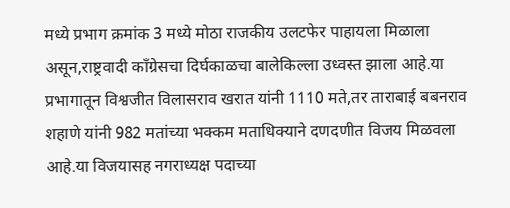मध्ये प्रभाग क्रमांक 3 मध्ये मोठा राजकीय उलटफेर पाहायला मिळाला असून,राष्ट्रवादी काँग्रेसचा दिर्घकाळचा बालेकिल्ला उध्वस्त झाला आहे.या प्रभागातून विश्वजीत विलासराव खरात यांनी 1110 मते,तर ताराबाई बबनराव शहाणे यांनी 982 मतांच्या भक्कम मताधिक्याने दणदणीत विजय मिळवला आहे.या विजयासह नगराध्यक्ष पदाच्या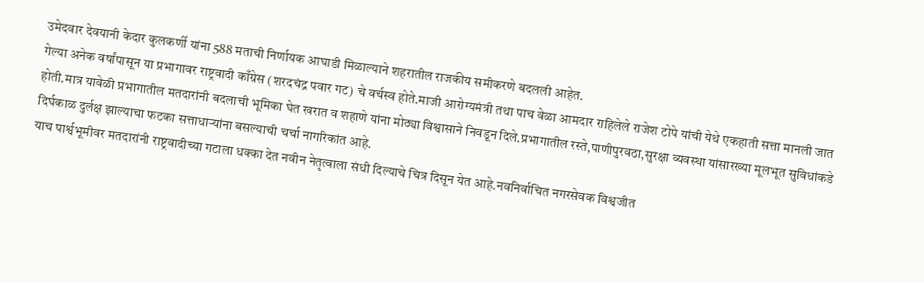उमेदवार देवयानी केदार कुलकर्णी यांना 588 मताची निर्णायक आघाडी मिळाल्याने शहरातील राजकीय समीकरणे बदलली आहेत.
गेल्या अनेक वर्षांपासून या प्रभागावर राष्ट्रवादी काँग्रेस (शरदचंद्र पवार गट) चे वर्चस्व होते.माजी आरोग्यमंत्री तथा पाच वेळा आमदार राहिलेले राजेश टोपे यांची येथे एकहाती सत्ता मानली जात होती.मात्र यावेळी प्रभागातील मतदारांनी बदलाची भूमिका घेत खरात व शहाणे यांना मोठ्या विश्वासाने निवडून दिले.प्रभागातील रस्ते,पाणीपुरवठा,सुरक्षा व्यवस्था यांसारख्या मूलभूत सुविधांकडे दिर्घकाळ दुर्लक्ष झाल्याचा फटका सत्ताधाऱ्यांना बसल्याची चर्चा नागरिकांत आहे.
याच पार्श्वभूमीवर मतदारांनी राष्ट्रवादीच्या गटाला धक्का देत नवीन नेतृत्वाला संधी दिल्याचे चित्र दिसून येत आहे.नवनिर्वाचित नगरसेवक विश्वजीत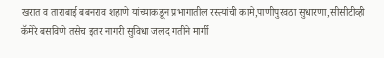खरात व ताराबाई बबनराव शहाणे यांच्याकडून प्रभागातील रस्त्यांची कामे,पाणीपुरवठा सुधारणा,सीसीटीव्ही कॅमेरे बसविणे तसेच इतर नागरी सुविधा जलद गतीने मार्गी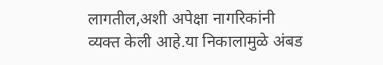लागतील,अशी अपेक्षा नागरिकांनी व्यक्त केली आहे.या निकालामुळे अंबड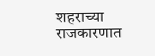शहराच्या राजकारणात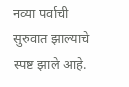नव्या पर्वाची सुरुवात झाल्याचे स्पष्ट झाले आहे.